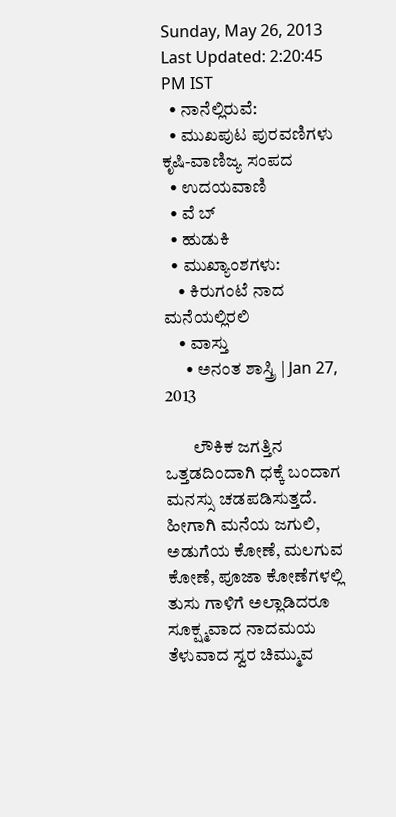Sunday, May 26, 2013
Last Updated: 2:20:45 PM IST
  • ನಾನೆಲ್ಲಿರುವೆ:
  • ಮುಖಪುಟ ಪುರವಣಿಗಳು ಕೃಷಿ-ವಾಣಿಜ್ಯ ಸಂಪದ
  • ಉದಯವಾಣಿ
  • ವೆ ಬ್
  • ಹುಡುಕಿ
  • ಮುಖ್ಯಾಂಶಗಳು:
    • ಕಿರುಗಂಟೆ ನಾದ ಮನೆಯಲ್ಲಿರಲಿ
    • ವಾಸ್ತು
      • ಅನಂತ ಶಾಸ್ತ್ರಿ | Jan 27, 2013

        ಲೌಕಿಕ ಜಗತ್ತಿನ ಒತ್ತಡದಿಂದಾಗಿ ಧಕ್ಕೆ ಬಂದಾಗ ಮನಸ್ಸು ಚಡಪಡಿಸುತ್ತದೆ. ಹೀಗಾಗಿ ಮನೆಯ ಜಗುಲಿ, ಅಡುಗೆಯ ಕೋಣೆ, ಮಲಗುವ ಕೋಣೆ, ಪೂಜಾ ಕೋಣೆಗಳಲ್ಲಿ ತುಸು ಗಾಳಿಗೆ ಅಲ್ಲಾಡಿದರೂ ಸೂಕ್ಷ್ಮವಾದ ನಾದಮಯ ತೆಳುವಾದ ಸ್ವರ ಚಿಮ್ಮುವ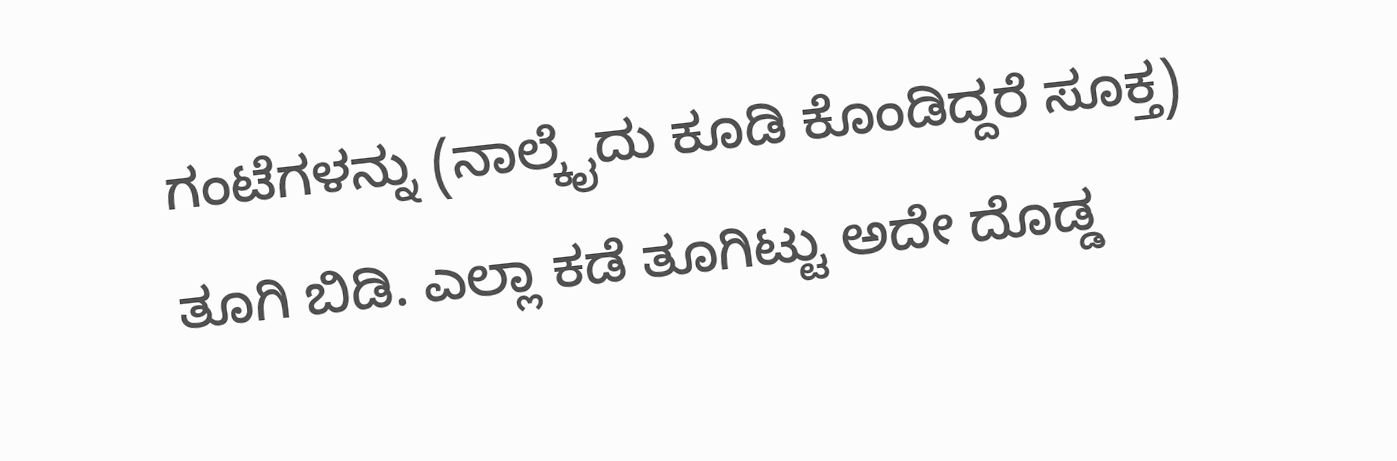ಗಂಟೆಗಳನ್ನು (ನಾಲ್ಕೈದು ಕೂಡಿ ಕೊಂಡಿದ್ದರೆ ಸೂಕ್ತ) ತೂಗಿ ಬಿಡಿ. ಎಲ್ಲಾ ಕಡೆ ತೂಗಿಟ್ಟು ಅದೇ ದೊಡ್ಡ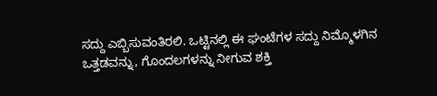ಸದ್ದು ಎಬ್ಬಿಸುವಂತಿರಲಿ. ಒಟ್ಟಿನಲ್ಲಿ ಈ ಘಂಟೆಗಳ ಸದ್ದು ನಿಮ್ಮೊಳಗಿನ ಒತ್ತಡವನ್ನು, ಗೊಂದಲಗಳನ್ನು ನೀಗುವ ಶಕ್ತಿ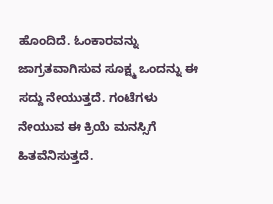ಹೊಂದಿದೆ. ಓಂಕಾರವನ್ನು ಜಾಗ್ರತವಾಗಿಸುವ ಸೂಕ್ಷ್ಮ ಒಂದನ್ನು ಈ ಸದ್ದು ನೇಯುತ್ತದೆ. ಗಂಟೆಗಳು ನೇಯುವ ಈ ಕ್ರಿಯೆ ಮನಸ್ಸಿಗೆ ಹಿತವೆನಿಸುತ್ತದೆ.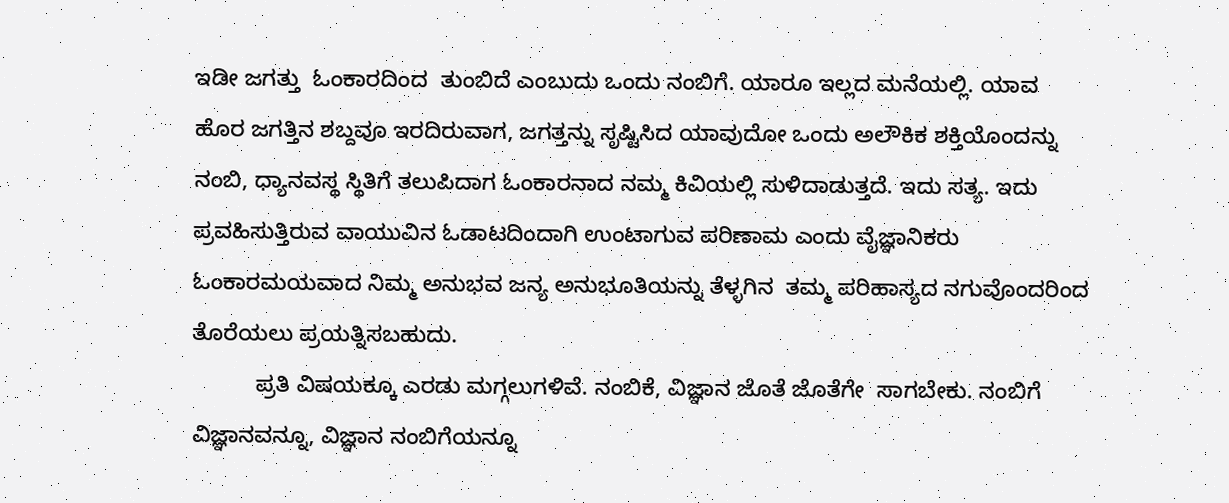ಇಡೀ ಜಗತ್ತು  ಓಂಕಾರದಿಂದ  ತುಂಬಿದೆ ಎಂಬುದು ಒಂದು ನಂಬಿಗೆ. ಯಾರೂ ಇಲ್ಲದ ಮನೆಯಲ್ಲಿ. ಯಾವ ಹೊರ ಜಗತ್ತಿನ ಶಬ್ದವೂ ಇರದಿರುವಾಗ, ಜಗತ್ತನ್ನು ಸೃಷ್ಟಿಸಿದ ಯಾವುದೋ ಒಂದು ಅಲೌಕಿಕ ಶಕ್ತಿಯೊಂದನ್ನು ನಂಬಿ, ಧ್ಯಾನವಸ್ಥ ಸ್ಥಿತಿಗೆ ತಲುಪಿದಾಗ ಓಂಕಾರನಾದ ನಮ್ಮ ಕಿವಿಯಲ್ಲಿ ಸುಳಿದಾಡುತ್ತದೆ. ಇದು ಸತ್ಯ. ಇದು ಪ್ರವಹಿಸುತ್ತಿರುವ ವಾಯುವಿನ ಓಡಾಟದಿಂದಾಗಿ ಉಂಟಾಗುವ ಪರಿಣಾಮ ಎಂದು ವೈಜ್ಞಾನಿಕರು ಓಂಕಾರಮಯವಾದ ನಿಮ್ಮ ಅನುಭವ ಜನ್ಯ ಅನುಭೂತಿಯನ್ನು ತೆಳ್ಳಗಿನ  ತಮ್ಮ ಪರಿಹಾಸ್ಯದ ನಗುವೊಂದರಿಂದ ತೊರೆಯಲು ಪ್ರಯತ್ನಿಸಬಹುದು.
          ಪ್ರತಿ ವಿಷಯಕ್ಕೂ ಎರಡು ಮಗ್ಗಲುಗಳಿವೆ. ನಂಬಿಕೆ, ವಿಜ್ಞಾನ ಜೊತೆ ಜೊತೆಗೇ  ಸಾಗಬೇಕು. ನಂಬಿಗೆ ವಿಜ್ಞಾನವನ್ನೂ, ವಿಜ್ಞಾನ ನಂಬಿಗೆಯನ್ನೂ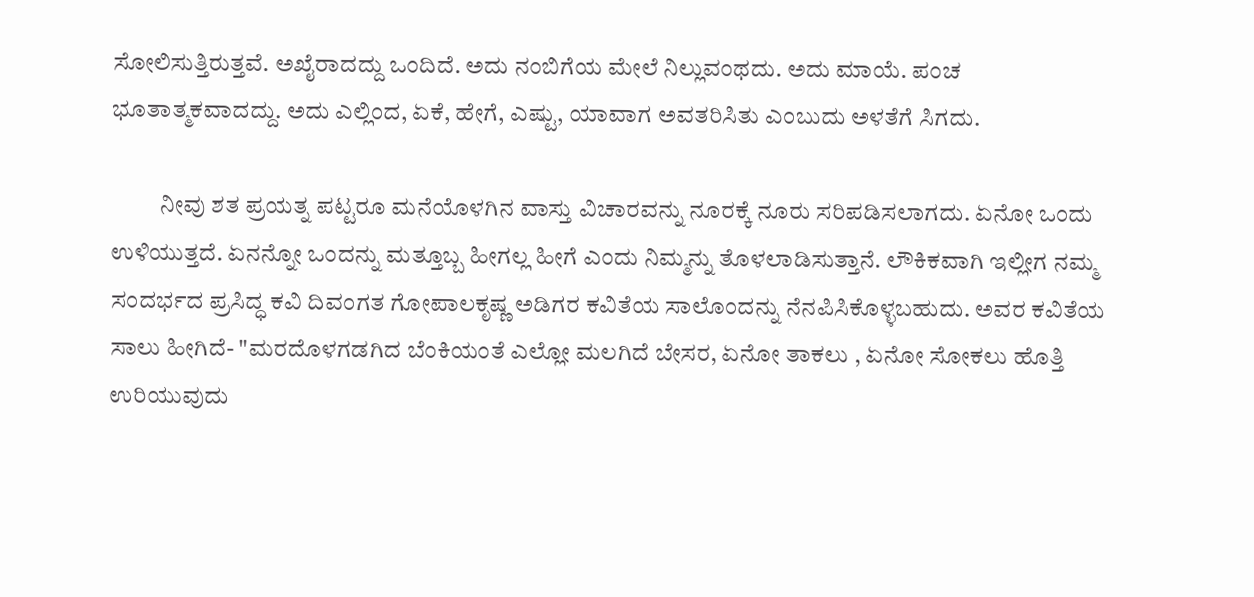ಸೋಲಿಸುತ್ತಿರುತ್ತವೆ. ಅಖೈರಾದದ್ದು ಒಂದಿದೆ. ಅದು ನಂಬಿಗೆಯ ಮೇಲೆ ನಿಲ್ಲುವಂಥದು. ಅದು ಮಾಯೆ. ಪಂಚ ಭೂತಾತ್ಮಕವಾದದ್ದು. ಅದು ಎಲ್ಲಿಂದ, ಏಕೆ, ಹೇಗೆ, ಎಷ್ಟು, ಯಾವಾಗ ಅವತರಿಸಿತು ಎಂಬುದು ಅಳತೆಗೆ ಸಿಗದು.

          ನೀವು ಶತ ಪ್ರಯತ್ನ ಪಟ್ಟರೂ ಮನೆಯೊಳಗಿನ ವಾಸ್ತು ವಿಚಾರವನ್ನು ನೂರಕ್ಕೆ ನೂರು ಸರಿಪಡಿಸಲಾಗದು. ಏನೋ ಒಂದು ಉಳಿಯುತ್ತದೆ. ಏನನ್ನೋ ಒಂದನ್ನು ಮತ್ತೂಬ್ಬ ಹೀಗಲ್ಲ ಹೀಗೆ ಎಂದು ನಿಮ್ಮನ್ನು ತೊಳಲಾಡಿಸುತ್ತಾನೆ. ಲೌಕಿಕವಾಗಿ ಇಲ್ಲೀಗ ನಮ್ಮ ಸಂದರ್ಭದ ಪ್ರಸಿದ್ಧ ಕವಿ ದಿವಂಗತ ಗೋಪಾಲಕೃಷ್ಣ ಅಡಿಗರ ಕವಿತೆಯ ಸಾಲೊಂದನ್ನು ನೆನಪಿಸಿಕೊಳ್ಳಬಹುದು. ಅವರ ಕವಿತೆಯ ಸಾಲು ಹೀಗಿದೆ- "ಮರದೊಳಗಡಗಿದ ಬೆಂಕಿಯಂತೆ ಎಲ್ಲೋ ಮಲಗಿದೆ ಬೇಸರ, ಏನೋ ತಾಕಲು , ಏನೋ ಸೋಕಲು ಹೊತ್ತಿ ಉರಿಯುವುದು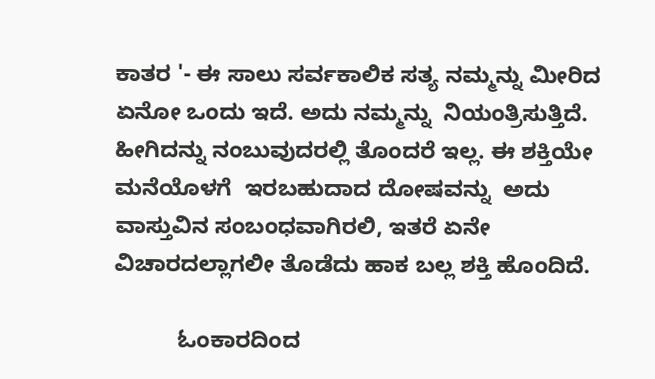ಕಾತರ '- ಈ ಸಾಲು ಸರ್ವಕಾಲಿಕ ಸತ್ಯ ನಮ್ಮನ್ನು ಮೀರಿದ ಏನೋ ಒಂದು ಇದೆ. ಅದು ನಮ್ಮನ್ನು  ನಿಯಂತ್ರಿಸುತ್ತಿದೆ. ಹೀಗಿದನ್ನು ನಂಬುವುದರಲ್ಲಿ ತೊಂದರೆ ಇಲ್ಲ. ಈ ಶಕ್ತಿಯೇ ಮನೆಯೊಳಗೆ  ಇರಬಹುದಾದ ದೋಷವನ್ನು  ಅದು ವಾಸ್ತುವಿನ ಸಂಬಂಧವಾಗಿರಲಿ, ಇತರೆ ಏನೇ ವಿಚಾರದಲ್ಲಾಗಲೀ ತೊಡೆದು ಹಾಕ ಬಲ್ಲ ಶಕ್ತಿ ಹೊಂದಿದೆ.

          ಓಂಕಾರದಿಂದ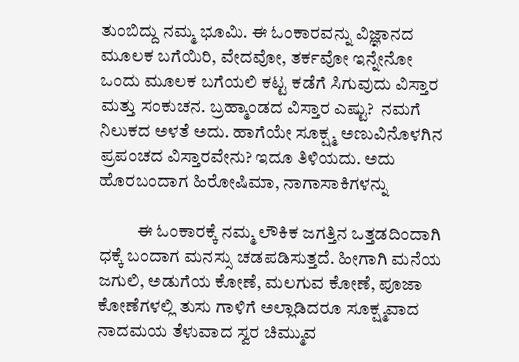ತುಂಬಿದ್ದು ನಮ್ಮ ಭೂಮಿ. ಈ ಓಂಕಾರವನ್ನು ವಿಜ್ಞಾನದ ಮೂಲಕ ಬಗೆಯಿರಿ, ವೇದವೋ, ತರ್ಕವೋ ಇನ್ನೇನೋ ಒಂದು ಮೂಲಕ ಬಗೆಯಲಿ ಕಟ್ಟ ಕಡೆಗೆ ಸಿಗುವುದು ವಿಸ್ತಾರ ಮತ್ತು ಸಂಕುಚನ. ಬ್ರಹ್ಮಾಂಡದ ವಿಸ್ತಾರ ಎಷ್ಟು?  ನಮಗೆ ನಿಲುಕದ ಅಳತೆ ಅದು. ಹಾಗೆಯೇ ಸೂಕ್ಷ್ಮ ಅಣುವಿನೊಳಗಿನ ಪ್ರಪಂಚದ ವಿಸ್ತಾರವೇನು? ಇದೂ ತಿಳಿಯದು. ಅದು ಹೊರಬಂದಾಗ ಹಿರೋಷಿಮಾ, ನಾಗಾಸಾಕಿಗಳನ್ನು

           ಈ ಓಂಕಾರಕ್ಕೆ ನಮ್ಮ ಲೌಕಿಕ ಜಗತ್ತಿನ ಒತ್ತಡದಿಂದಾಗಿ ಧಕ್ಕೆ ಬಂದಾಗ ಮನಸ್ಸು ಚಡಪಡಿಸುತ್ತದೆ. ಹೀಗಾಗಿ ಮನೆಯ ಜಗುಲಿ, ಅಡುಗೆಯ ಕೋಣೆ, ಮಲಗುವ ಕೋಣೆ, ಪೂಜಾ ಕೋಣೆಗಳಲ್ಲಿ ತುಸು ಗಾಳಿಗೆ ಅಲ್ಲಾಡಿದರೂ ಸೂಕ್ಷ್ಮವಾದ ನಾದಮಯ ತೆಳುವಾದ ಸ್ವರ ಚಿಮ್ಮುವ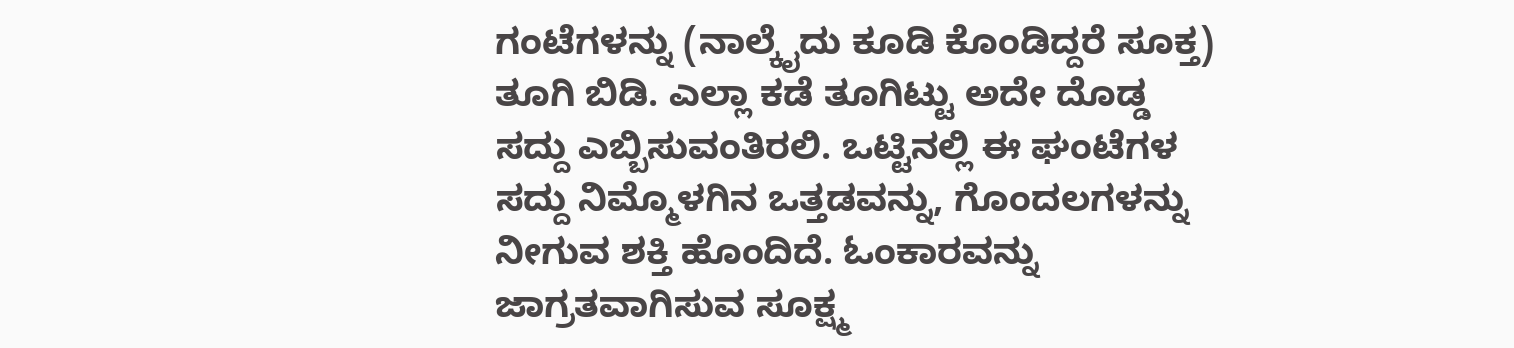ಗಂಟೆಗಳನ್ನು (ನಾಲ್ಕೈದು ಕೂಡಿ ಕೊಂಡಿದ್ದರೆ ಸೂಕ್ತ) ತೂಗಿ ಬಿಡಿ. ಎಲ್ಲಾ ಕಡೆ ತೂಗಿಟ್ಟು ಅದೇ ದೊಡ್ಡ ಸದ್ದು ಎಬ್ಬಿಸುವಂತಿರಲಿ. ಒಟ್ಟಿನಲ್ಲಿ ಈ ಘಂಟೆಗಳ ಸದ್ದು ನಿಮ್ಮೊಳಗಿನ ಒತ್ತಡವನ್ನು, ಗೊಂದಲಗಳನ್ನು ನೀಗುವ ಶಕ್ತಿ ಹೊಂದಿದೆ. ಓಂಕಾರವನ್ನು ಜಾಗ್ರತವಾಗಿಸುವ ಸೂಕ್ಷ್ಮ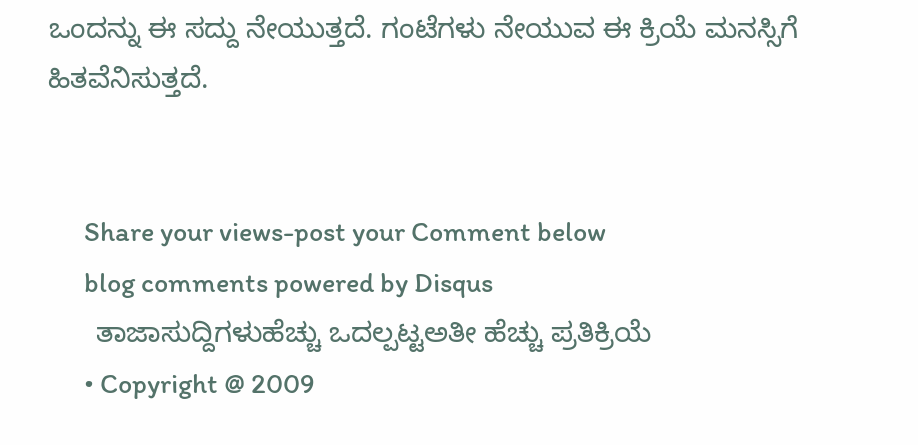ಒಂದನ್ನು ಈ ಸದ್ದು ನೇಯುತ್ತದೆ. ಗಂಟೆಗಳು ನೇಯುವ ಈ ಕ್ರಿಯೆ ಮನಸ್ಸಿಗೆ ಹಿತವೆನಿಸುತ್ತದೆ.


      Share your views-post your Comment below
      blog comments powered by Disqus
      ತಾಜಾಸುದ್ದಿಗಳುಹೆಚ್ಚು ಒದಲ್ಪಟ್ಟಅತೀ ಹೆಚ್ಚು ಪ್ರತಿಕ್ರಿಯೆ
      • Copyright @ 2009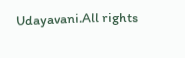Udayavani.All rights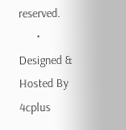reserved.
      • Designed & Hosted By 4cplus